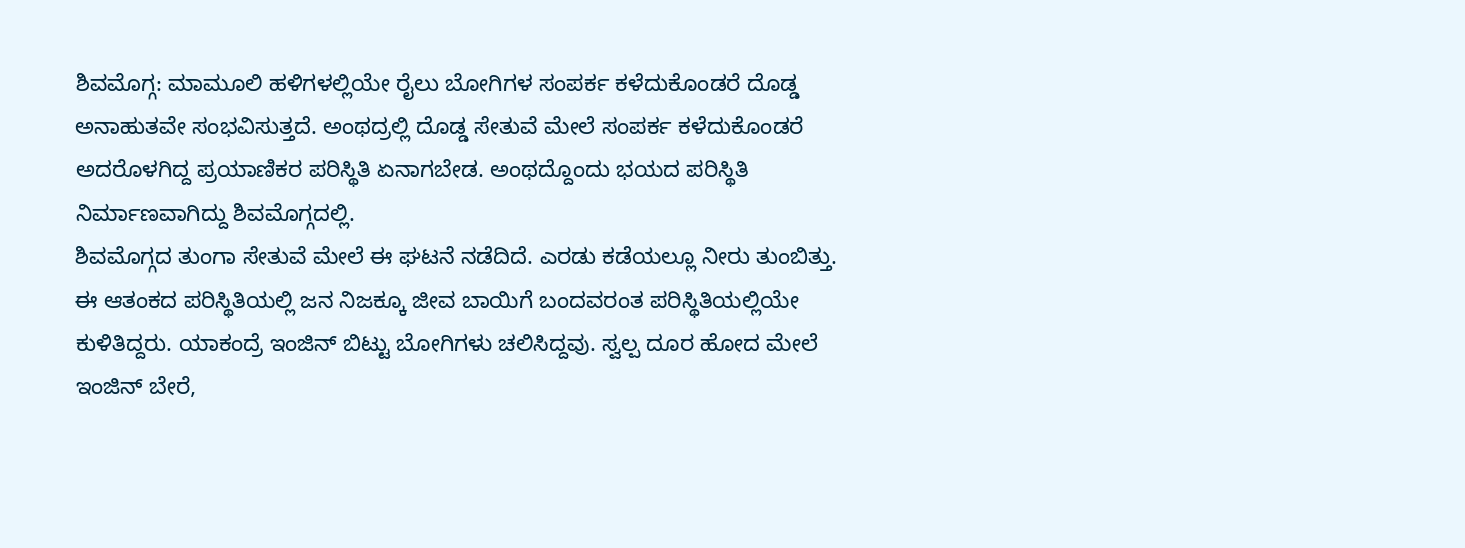ಶಿವಮೊಗ್ಗ: ಮಾಮೂಲಿ ಹಳಿಗಳಲ್ಲಿಯೇ ರೈಲು ಬೋಗಿಗಳ ಸಂಪರ್ಕ ಕಳೆದುಕೊಂಡರೆ ದೊಡ್ಡ ಅನಾಹುತವೇ ಸಂಭವಿಸುತ್ತದೆ. ಅಂಥದ್ರಲ್ಲಿ ದೊಡ್ಡ ಸೇತುವೆ ಮೇಲೆ ಸಂಪರ್ಕ ಕಳೆದುಕೊಂಡರೆ ಅದರೊಳಗಿದ್ದ ಪ್ರಯಾಣಿಕರ ಪರಿಸ್ಥಿತಿ ಏನಾಗಬೇಡ. ಅಂಥದ್ದೊಂದು ಭಯದ ಪರಿಸ್ಥಿತಿ ನಿರ್ಮಾಣವಾಗಿದ್ದು ಶಿವಮೊಗ್ಗದಲ್ಲಿ.
ಶಿವಮೊಗ್ಗದ ತುಂಗಾ ಸೇತುವೆ ಮೇಲೆ ಈ ಘಟನೆ ನಡೆದಿದೆ. ಎರಡು ಕಡೆಯಲ್ಲೂ ನೀರು ತುಂಬಿತ್ತು. ಈ ಆತಂಕದ ಪರಿಸ್ಥಿತಿಯಲ್ಲಿ ಜನ ನಿಜಕ್ಕೂ ಜೀವ ಬಾಯಿಗೆ ಬಂದವರಂತ ಪರಿಸ್ಥಿತಿಯಲ್ಲಿಯೇ ಕುಳಿತಿದ್ದರು. ಯಾಕಂದ್ರೆ ಇಂಜಿನ್ ಬಿಟ್ಟು ಬೋಗಿಗಳು ಚಲಿಸಿದ್ದವು. ಸ್ವಲ್ಪ ದೂರ ಹೋದ ಮೇಲೆ ಇಂಜಿನ್ ಬೇರೆ,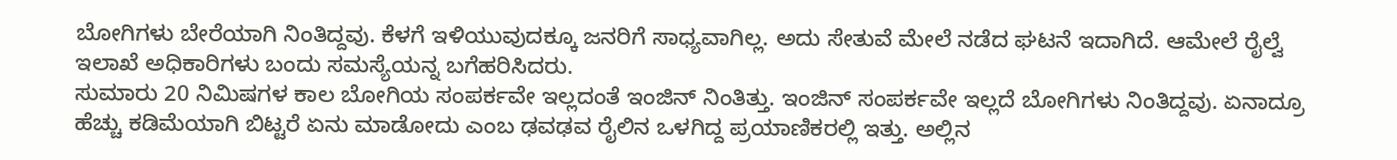ಬೋಗಿಗಳು ಬೇರೆಯಾಗಿ ನಿಂತಿದ್ದವು. ಕೆಳಗೆ ಇಳಿಯುವುದಕ್ಕೂ ಜನರಿಗೆ ಸಾಧ್ಯವಾಗಿಲ್ಲ. ಅದು ಸೇತುವೆ ಮೇಲೆ ನಡೆದ ಘಟನೆ ಇದಾಗಿದೆ. ಆಮೇಲೆ ರೈಲ್ವೆ ಇಲಾಖೆ ಅಧಿಕಾರಿಗಳು ಬಂದು ಸಮಸ್ಯೆಯನ್ನ ಬಗೆಹರಿಸಿದರು.
ಸುಮಾರು 20 ನಿಮಿಷಗಳ ಕಾಲ ಬೋಗಿಯ ಸಂಪರ್ಕವೇ ಇಲ್ಲದಂತೆ ಇಂಜಿನ್ ನಿಂತಿತ್ತು. ಇಂಜಿನ್ ಸಂಪರ್ಕವೇ ಇಲ್ಲದೆ ಬೋಗಿಗಳು ನಿಂತಿದ್ದವು. ಏನಾದ್ರೂ ಹೆಚ್ಚು ಕಡಿಮೆಯಾಗಿ ಬಿಟ್ಟರೆ ಏನು ಮಾಡೋದು ಎಂಬ ಢವಢವ ರೈಲಿನ ಒಳಗಿದ್ದ ಪ್ರಯಾಣಿಕರಲ್ಲಿ ಇತ್ತು. ಅಲ್ಲಿನ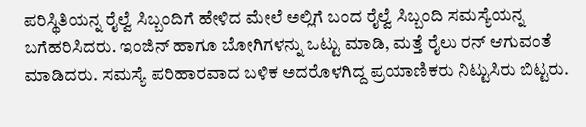ಪರಿಸ್ಥಿತಿಯನ್ನ ರೈಲ್ವೆ ಸಿಬ್ಬಂದಿಗೆ ಹೇಳಿದ ಮೇಲೆ ಅಲ್ಲಿಗೆ ಬಂದ ರೈಲ್ವೆ ಸಿಬ್ಬಂದಿ ಸಮಸ್ಯೆಯನ್ನ ಬಗೆಹರಿಸಿದರು. ಇಂಜಿನ್ ಹಾಗೂ ಬೋಗಿಗಳನ್ನು ಒಟ್ಟು ಮಾಡಿ, ಮತ್ತೆ ರೈಲು ರನ್ ಆಗುವಂತೆ ಮಾಡಿದರು. ಸಮಸ್ಯೆ ಪರಿಹಾರವಾದ ಬಳಿಕ ಅದರೊಳಗಿದ್ದ ಪ್ರಯಾಣಿಕರು ನಿಟ್ಟುಸಿರು ಬಿಟ್ಟರು.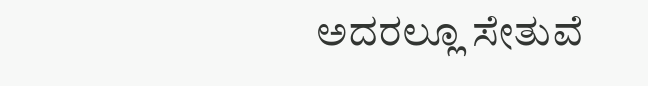ಅದರಲ್ಲೂ ಸೇತುವೆ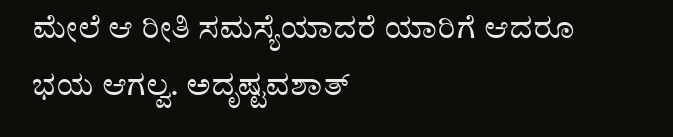ಮೇಲೆ ಆ ರೀತಿ ಸಮಸ್ಯೆಯಾದರೆ ಯಾರಿಗೆ ಆದರೂ ಭಯ ಆಗಲ್ವ. ಅದೃಷ್ಟವಶಾತ್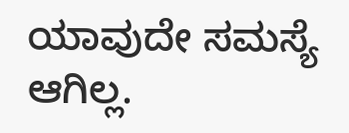ಯಾವುದೇ ಸಮಸ್ಯೆ ಆಗಿಲ್ಲ.